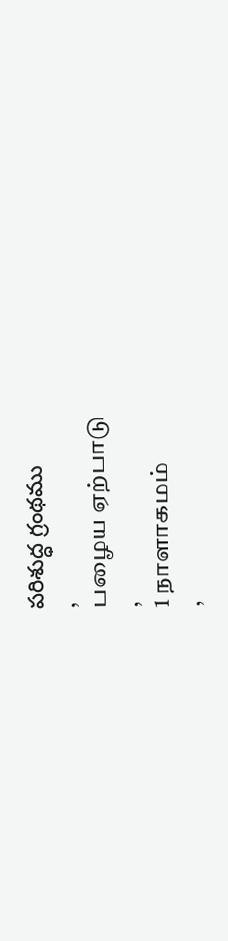పరిశుద్ధ గ్రంథము
,
பழைய ஏற்பாடு
,
1 நாளாகமம்
,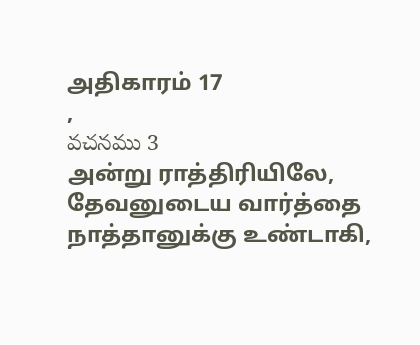அதிகாரம் 17
,
వచనము 3
அன்று ராத்திரியிலே, தேவனுடைய வார்த்தை நாத்தானுக்கு உண்டாகி,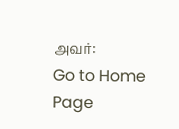அவர்:
Go to Home Page